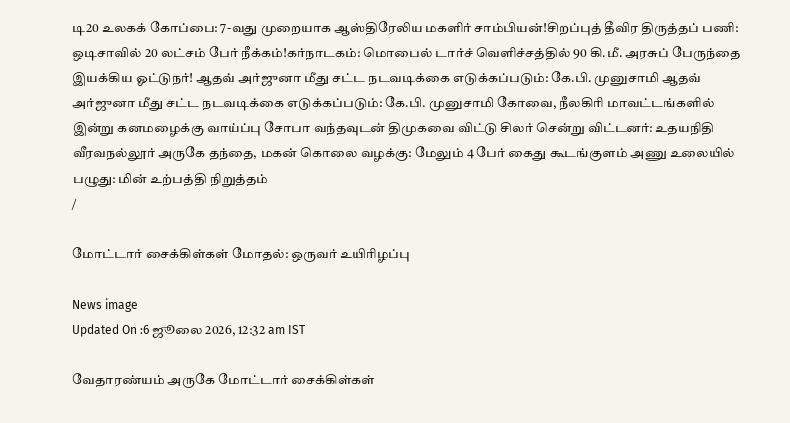டி20 உலகக் கோப்பை: 7-வது முறையாக ஆஸ்திரேலிய மகளிர் சாம்பியன்!சிறப்புத் தீவிர திருத்தப் பணி: ஒடிசாவில் 20 லட்சம் பேர் நீக்கம்!கர்நாடகம்: மொபைல் டார்ச் வெளிச்சத்தில் 90 கி.மீ. அரசுப் பேருந்தை இயக்கிய ஓட்டுநர்! ஆதவ் அர்ஜுனா மீது சட்ட நடவடிக்கை எடுக்கப்படும்: கே.பி. முனுசாமி ஆதவ் அர்ஜுனா மீது சட்ட நடவடிக்கை எடுக்கப்படும்: கே.பி. முனுசாமி கோவை, நீலகிரி மாவட்டங்களில் இன்று கனமழைக்கு வாய்ப்பு சோபா வந்தவுடன் திமுகவை விட்டு சிலர் சென்று விட்டனர்: உதயநிதி வீரவநல்லூர் அருகே தந்தை, மகன் கொலை வழக்கு: மேலும் 4 பேர் கைது கூடங்குளம் அணு உலையில் பழுது: மின் உற்பத்தி நிறுத்தம்
/

மோட்டார் சைக்கிள்கள் மோதல்: ஒருவர் உயிரிழப்பு

News image
Updated On :6 ஜூலை 2026, 12:32 am IST

வேதாரண்யம் அருகே மோட்டார் சைக்கிள்கள்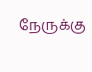நேருக்கு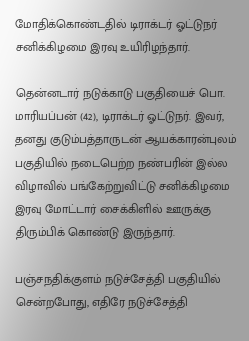மோதிக்கொண்டதில் டிராக்டர் ஓட்டுநர் சனிக்கிழமை இரவு உயிரிழந்தார்.

தென்னடார் நடுக்காடு பகுதியைச் பொ. மாரியப்பன் (42), டிராக்டர் ஓட்டுநர். இவர், தனது குடும்பத்தாருடன் ஆயக்காரன்புலம் பகுதியில் நடைபெற்ற நண்பரின் இல்ல விழாவில் பங்கேற்றுவிட்டு சனிக்கிழமை இரவு மோட்டார் சைக்கிளில் ஊருக்கு திரும்பிக் கொண்டு இருந்தார்.

பஞ்சநதிக்குளம் நடுச்சேத்தி பகுதியில் சென்றபோது, எதிரே நடுச்சேத்தி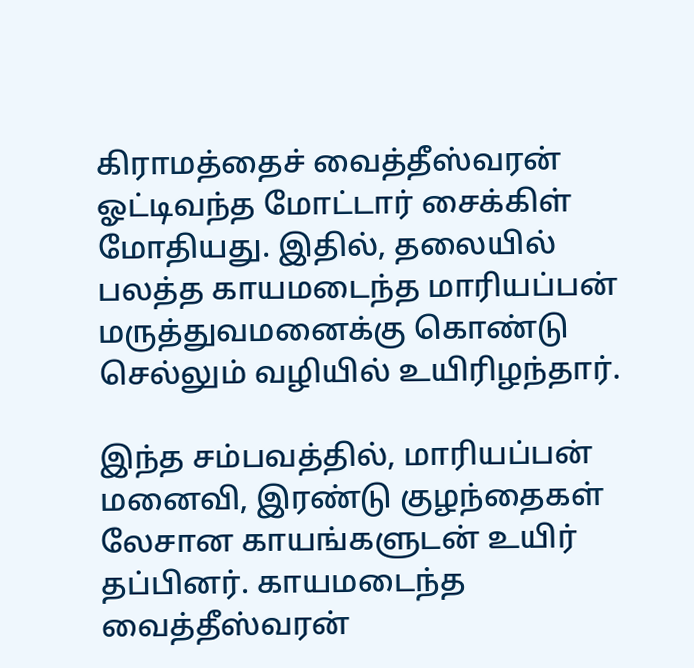கிராமத்தைச் வைத்தீஸ்வரன் ஓட்டிவந்த மோட்டார் சைக்கிள் மோதியது. இதில், தலையில் பலத்த காயமடைந்த மாரியப்பன் மருத்துவமனைக்கு கொண்டு செல்லும் வழியில் உயிரிழந்தார்.

இந்த சம்பவத்தில், மாரியப்பன் மனைவி, இரண்டு குழந்தைகள் லேசான காயங்களுடன் உயிர் தப்பினர். காயமடைந்த வைத்தீஸ்வரன்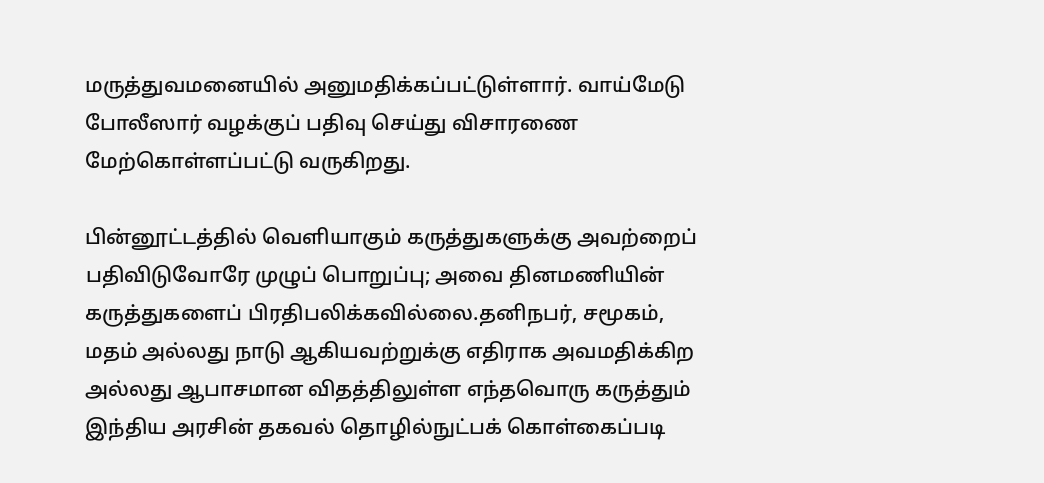மருத்துவமனையில் அனுமதிக்கப்பட்டுள்ளார். வாய்மேடு போலீஸார் வழக்குப் பதிவு செய்து விசாரணை மேற்கொள்ளப்பட்டு வருகிறது.

பின்னூட்டத்தில் வெளியாகும் கருத்துகளுக்கு அவற்றைப் பதிவிடுவோரே முழுப் பொறுப்பு; அவை தினமணியின் கருத்துகளைப் பிரதிபலிக்கவில்லை.தனிநபர், சமூகம், மதம் அல்லது நாடு ஆகியவற்றுக்கு எதிராக அவமதிக்கிற அல்லது ஆபாசமான விதத்திலுள்ள எந்தவொரு கருத்தும் இந்திய அரசின் தகவல் தொழில்நுட்பக் கொள்கைப்படி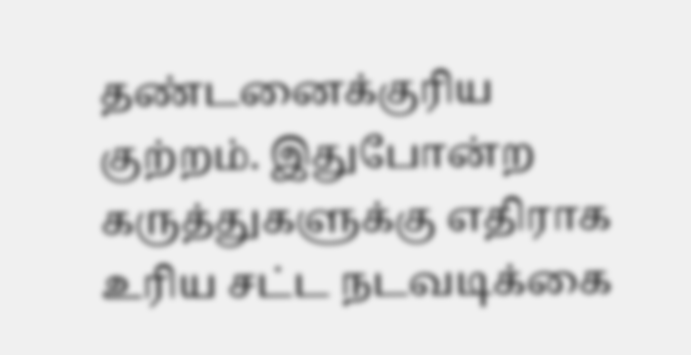தண்டனைக்குரிய குற்றம். இதுபோன்ற கருத்துகளுக்கு எதிராக உரிய சட்ட நடவடிக்கை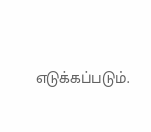எடுக்கப்படும்.